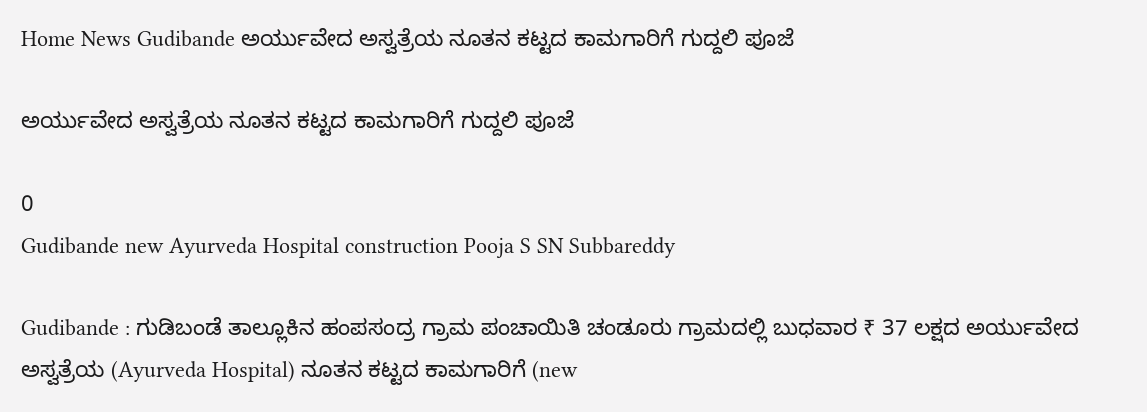Home News Gudibande ಅರ್ಯುವೇದ ಅಸ್ವತ್ರೆಯ ನೂತನ ಕಟ್ಟದ ಕಾಮಗಾರಿಗೆ ಗುದ್ದಲಿ ಪೂಜೆ

ಅರ್ಯುವೇದ ಅಸ್ವತ್ರೆಯ ನೂತನ ಕಟ್ಟದ ಕಾಮಗಾರಿಗೆ ಗುದ್ದಲಿ ಪೂಜೆ

0
Gudibande new Ayurveda Hospital construction Pooja S SN Subbareddy

Gudibande : ಗುಡಿಬಂಡೆ ತಾಲ್ಲೂಕಿನ ಹಂಪಸಂದ್ರ ಗ್ರಾಮ ಪಂಚಾಯಿತಿ ಚಂಡೂರು ಗ್ರಾಮದಲ್ಲಿ ಬುಧವಾರ ₹ 37 ಲಕ್ಷದ ಅರ್ಯುವೇದ ಅಸ್ವತ್ರೆಯ (Ayurveda Hospital) ನೂತನ ಕಟ್ಟದ ಕಾಮಗಾರಿಗೆ (new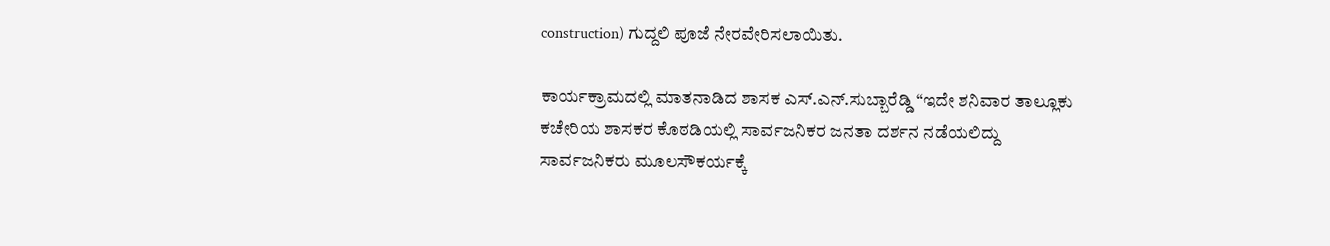construction) ಗುದ್ದಲಿ ಪೂಜೆ ನೇರವೇರಿಸಲಾಯಿತು.

ಕಾರ್ಯಕ್ರಾಮದಲ್ಲಿ ಮಾತನಾಡಿದ ಶಾಸಕ ಎಸ್.ಎನ್.ಸುಬ್ಬಾರೆಡ್ಡಿ “ಇದೇ ಶನಿವಾರ ತಾಲ್ಲೂಕು ಕಚೇರಿಯ ಶಾಸಕರ ಕೊಠಡಿಯಲ್ಲಿ ಸಾರ್ವಜನಿಕರ ಜನತಾ ದರ್ಶನ ನಡೆಯಲಿದ್ದು ಸಾರ್ವಜನಿಕರು ಮೂಲಸೌಕರ್ಯಕ್ಕೆ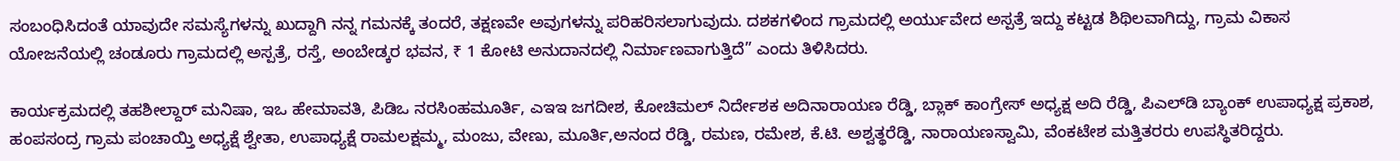ಸಂಬಂಧಿಸಿದಂತೆ ಯಾವುದೇ ಸಮಸ್ಯೆಗಳನ್ನು ಖುದ್ದಾಗಿ ನನ್ನ ಗಮನಕ್ಕೆ ತಂದರೆ, ತಕ್ಷಣವೇ ಅವುಗಳನ್ನು ಪರಿಹರಿಸಲಾಗುವುದು. ದಶಕಗಳಿಂದ ಗ್ರಾಮದಲ್ಲಿ ಅರ್ಯುವೇದ ಅಸ್ಪತ್ರೆ ಇದ್ದು ಕಟ್ಟಡ ಶಿಥಿಲವಾಗಿದ್ದು, ಗ್ರಾಮ ವಿಕಾಸ ಯೋಜನೆಯಲ್ಲಿ ಚಂಡೂರು ಗ್ರಾಮದಲ್ಲಿ ಅಸ್ಪತ್ರೆ, ರಸ್ತೆ, ಅಂಬೇಡ್ಕರ ಭವನ, ₹ 1 ಕೋಟಿ ಅನುದಾನದಲ್ಲಿ ನಿರ್ಮಾಣವಾಗುತ್ತಿದೆ” ಎಂದು ತಿಳಿಸಿದರು.

ಕಾರ್ಯಕ್ರಮದಲ್ಲಿ ತಹಶೀಲ್ದಾರ್ ಮನಿಷಾ, ಇಒ ಹೇಮಾವತಿ, ಪಿಡಿಒ ನರಸಿಂಹಮೂರ್ತಿ, ಎಇಇ ಜಗದೀಶ, ಕೋಚಿಮಲ್ ನಿರ್ದೇಶಕ ಅದಿನಾರಾಯಣ ರೆಡ್ಡಿ, ಬ್ಲಾಕ್ ಕಾಂಗ್ರೇಸ್ ಅಧ್ಯಕ್ಷ ಅದಿ ರೆಡ್ಡಿ, ಪಿಎಲ್‌ಡಿ ಬ್ಯಾಂಕ್ ಉಪಾಧ್ಯಕ್ಷ ಪ್ರಕಾಶ, ಹಂಪಸಂದ್ರ ಗ್ರಾಮ ಪಂಚಾಯ್ತಿ ಅಧ್ಯಕ್ಷೆ ಶ್ವೇತಾ, ಉಪಾಧ್ಯಕ್ಷೆ ರಾಮಲಕ್ಷಮ್ಮ, ಮಂಜು, ವೇಣು, ಮೂರ್ತಿ,ಅನಂದ ರೆಡ್ಡಿ, ರಮಣ, ರಮೇಶ, ಕೆ.ಟಿ. ಅಶ್ವತ್ಥರೆಡ್ಡಿ, ನಾರಾಯಣಸ್ವಾಮಿ, ವೆಂಕಟೇಶ ಮತ್ತಿತರರು ಉಪಸ್ಥಿತರಿದ್ದರು.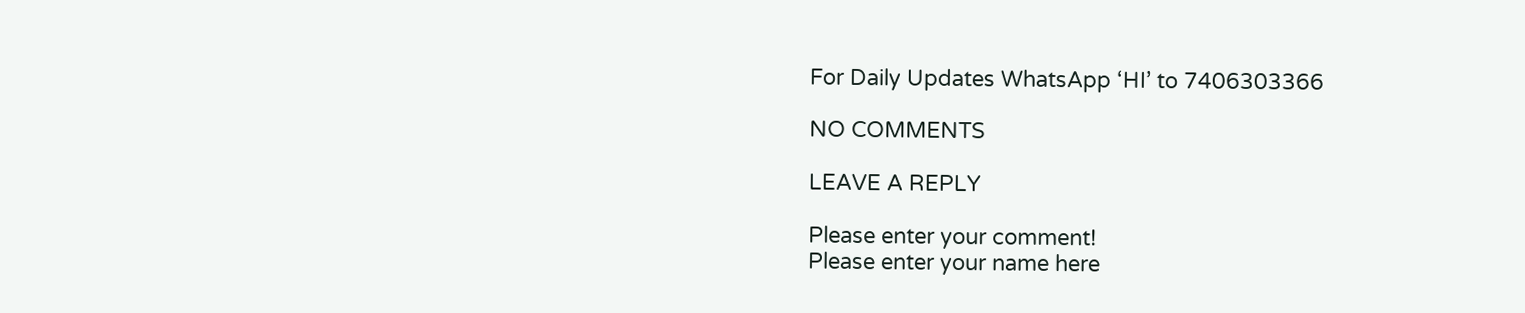For Daily Updates WhatsApp ‘HI’ to 7406303366

NO COMMENTS

LEAVE A REPLY

Please enter your comment!
Please enter your name here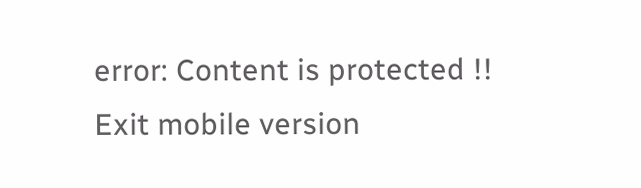error: Content is protected !!
Exit mobile version